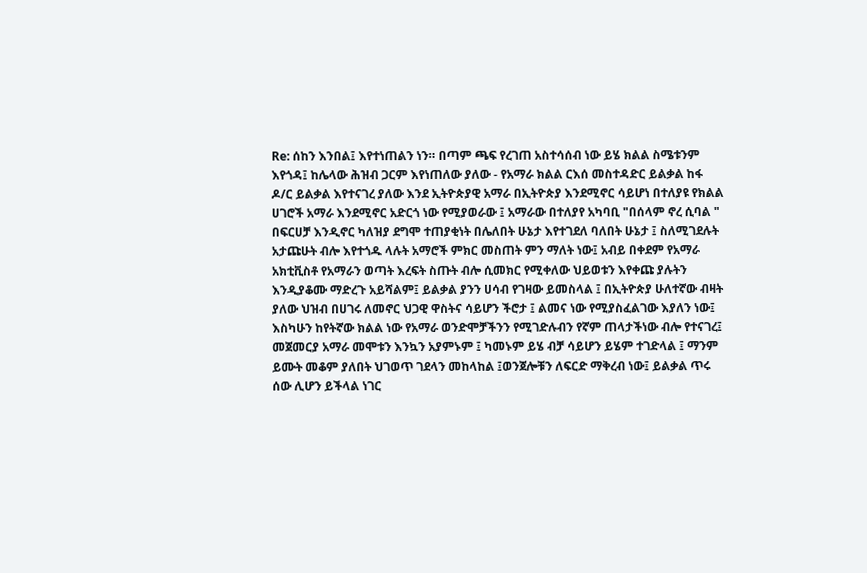Re: ሰከን እንበል፤ እየተነጠልን ነን። በጣም ጫፍ የረገጠ አስተሳሰብ ነው ይሄ ክልል ስሜቱንም እየጎዳ፤ ከሌላው ሕዝብ ጋርም እየነጠለው ያለው - የአማራ ክልል ርእሰ መስተዳድር ይልቃል ከፋ
ዶ/ር ይልቃል እየተናገረ ያለው እንደ ኢትዮጵያዊ አማራ በኢትዮጵያ እንደሚኖር ሳይሆነ በተለያዩ የክልል ሀገሮች አማራ እንደሚኖር አድርጎ ነው የሚያወራው ፤ አማራው በተለያየ አካባቢ "በሰላም ኖረ ሲባል " በፍርሀቻ እንዲኖር ካለዝያ ደግሞ ተጠያቂነት በሌለበት ሁኔታ እየተገደለ ባለበት ሁኔታ ፤ ስለሚገደሉት አታጩሁት ብሎ እየተጎዱ ላሉት አማሮች ምክር መስጠት ምን ማለት ነው፤ አብይ በቀደም የአማራ አክቲቪስቶ የአማራን ወጣት እረፍት ስጡት ብሎ ሲመክር የሚቀለው ህይወቱን እየቀጩ ያሉትን እንዲያቆሙ ማድረጉ አይሻልም፤ ይልቃል ያንን ሀሳብ የገዛው ይመስላል ፤ በኢትዮጵያ ሁለተኛው ብዛት ያለው ህዝብ በሀገሩ ለመኖር ህጋዊ ዋስትና ሳይሆን ችሮታ ፤ ልመና ነው የሚያስፈልገው እያለን ነው፤ እስካሁን ከየትኛው ክልል ነው የአማራ ወንድሞቻችንን የሚገድሉብን የኛም ጠላታችነው ብሎ የተናገረ፤ መጀመርያ አማራ መሞቱን እንኳን አያምኑም ፤ ካመኑም ይሄ ብቻ ሳይሆን ይሄም ተገድላል ፤ ማንም ይሙት መቆም ያለበት ህገወጥ ገደላን መከላከል ፤ወንጀሎቹን ለፍርድ ማቅረብ ነው፤ ይልቃል ጥሩ ሰው ሊሆን ይችላል ነገር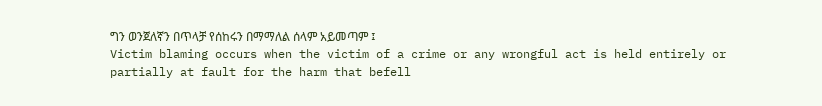ግን ወንጀለኛን በጥላቻ የሰከሩን በማማለል ሰላም አይመጣም ፤
Victim blaming occurs when the victim of a crime or any wrongful act is held entirely or partially at fault for the harm that befell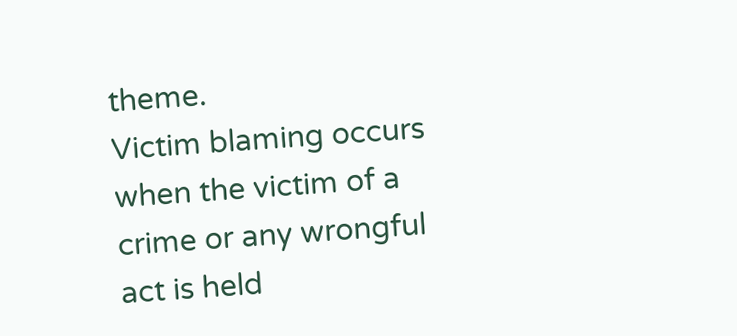theme.
Victim blaming occurs when the victim of a crime or any wrongful act is held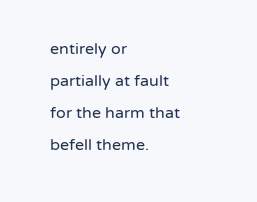entirely or partially at fault for the harm that befell theme.